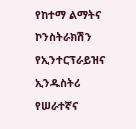የከተማ ልማትና ኮንስትራክሽን የኢንተርፕራይዝና ኢንዱስትሪ የሠራተኛና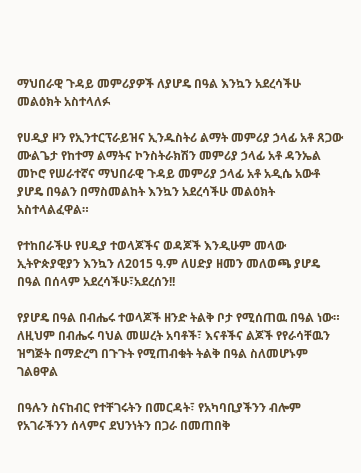ማህበራዊ ጉዳይ መምሪያዎች ለያሆዴ በዓል እንኳን አደረሳችሁ መልዕክት አስተላለፉ

የሀዲያ ዞን የኢንተርፕራይዝና ኢንዱስትሪ ልማት መምሪያ ኃላፊ አቶ ጸጋው ሙልጌታ የከተማ ልማትና ኮንስትራክሽን መምሪያ ኃላፊ አቶ ዳንኤል መኮሮ የሠራተኛና ማህበራዊ ጉዳይ መምሪያ ኃላፊ አቶ አዲሴ አውቶ ያሆዴ በዓልን በማስመልከት እንኳን አደረሳችሁ መልዕክት አስተላልፈዋል።

የተከበራችሁ የሀዲያ ተወላጆችና ወዳጆች እንዲሁም መላው ኢትዮጵያዊያን እንኳን ለ2015 ዓ.ም ለሀድያ ዘመን መለወጫ ያሆዴ በዓል በሰላም አደረሳችሁ፣አደረሰን!!

የያሆዴ በዓል በብሔሩ ተወላጆች ዘንድ ትልቅ ቦታ የሚሰጠዉ በዓል ነው። ለዚህም በብሔሩ ባህል መሠረት አባቶች፣ እናቶችና ልጆች የየራሳቸዉን ዝግጅት በማድረግ በጉጉት የሚጠብቁት ትልቅ በዓል ስለመሆኑም ገልፀዋል

በዓሉን ስናከብር የተቸገሩትን በመርዳት፣ የአካባቢያችንን ብሎም የአገራችንን ሰላምና ደህንነትን በጋራ በመጠበቅ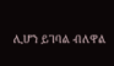ሊሆን ይገባል ብለዋል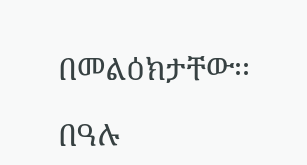በመልዕክታቸው፡፡

በዓሉ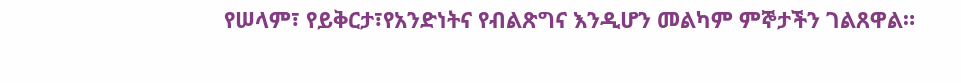የሠላም፣ የይቅርታ፣የአንድነትና የብልጽግና እንዲሆን መልካም ምኞታችን ገልጸዋል።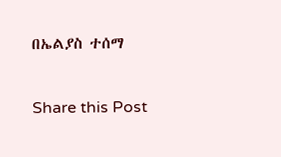በኤልያስ ተሰማ

Share this Post